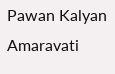Pawan Kalyan Amaravati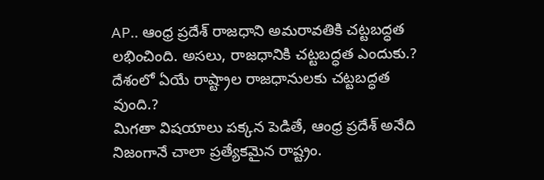AP.. ఆంధ్ర ప్రదేశ్ రాజధాని అమరావతికి చట్టబద్ధత లభించింది. అసలు, రాజధానికి చట్టబద్ధత ఎందుకు.? దేశంలో ఏయే రాష్ట్రాల రాజధానులకు చట్టబద్ధత వుంది.?
మిగతా విషయాలు పక్కన పెడితే, ఆంధ్ర ప్రదేశ్ అనేది నిజంగానే చాలా ప్రత్యేకమైన రాష్ట్రం.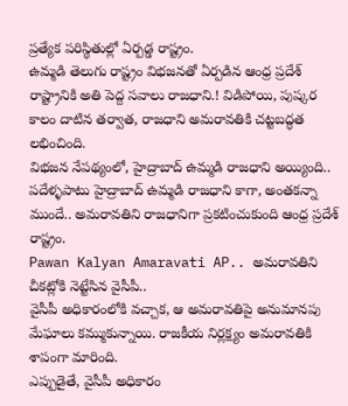ప్రత్యేక పరిస్థితుల్లో ఏర్పడ్డ రాష్ట్రం.
ఉమ్మడి తెలుగు రాష్ట్రం విభజనతో ఏర్పడిన ఆంధ్ర ప్రదేశ్ రాష్ట్రానికి అతి పెద్ద సవాలు రాజధాని.! విడిపోయి, పుష్కర కాలం దాటిన తర్వాత, రాజధాని అమరావతికి చట్టబద్ధత లభించింది.
విభజన నేపథ్యంలో, హైద్రాబాద్ ఉమ్మడి రాజధాని అయ్యింది.. పదేళ్ళపాటు హైద్రాబాద్ ఉమ్మడి రాజధాని కాగా, అంతకన్నా ముందే.. అమరావతిని రాజధానిగా ప్రకటించుకుంది ఆంధ్ర ప్రదేశ్ రాష్ట్రం.
Pawan Kalyan Amaravati AP.. అమరావతిని చీకట్లోకి నెట్టేసిన వైసీపీ..
వైసీపీ అధికారంలోకి వచ్చాక, ఆ అమరావతిపై అనుమానపు మేఘాలు కమ్ముకున్నాయి. రాజకీయ నిర్లక్ష్యం అమరావతికి శాపంగా మారింది.
ఎప్పుడైతే, వైసీపీ అధికారం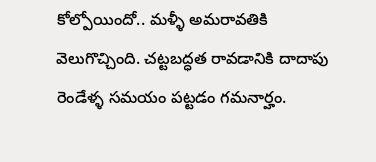కోల్పోయిందో.. మళ్ళీ అమరావతికి వెలుగొచ్చింది. చట్టబద్ధత రావడానికి దాదాపు రెండేళ్ళ సమయం పట్టడం గమనార్హం.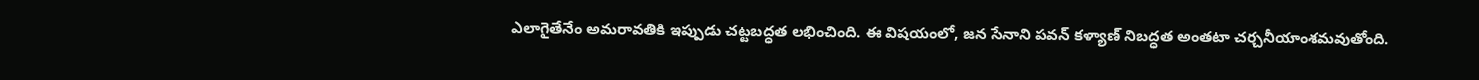ఎలాగైతేనేం అమరావతికి ఇప్పుడు చట్టబద్ధత లభించింది. ఈ విషయంలో, జన సేనాని పవన్ కళ్యాణ్ నిబద్ధత అంతటా చర్చనీయాంశమవుతోంది.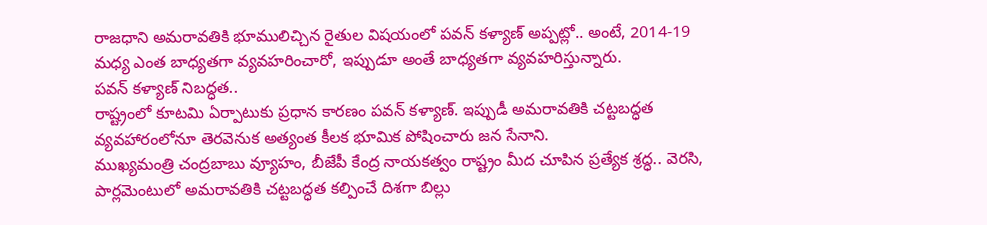రాజధాని అమరావతికి భూములిచ్చిన రైతుల విషయంలో పవన్ కళ్యాణ్ అప్పట్లో.. అంటే, 2014-19 మధ్య ఎంత బాధ్యతగా వ్యవహరించారో, ఇప్పుడూ అంతే బాధ్యతగా వ్యవహరిస్తున్నారు.
పవన్ కళ్యాణ్ నిబద్ధత..
రాష్ట్రంలో కూటమి ఏర్పాటుకు ప్రధాన కారణం పవన్ కళ్యాణ్. ఇప్పుడీ అమరావతికి చట్టబద్ధత వ్యవహారంలోనూ తెరవెనుక అత్యంత కీలక భూమిక పోషించారు జన సేనాని.
ముఖ్యమంత్రి చంద్రబాబు వ్యూహం, బీజేపీ కేంద్ర నాయకత్వం రాష్ట్రం మీద చూపిన ప్రత్యేక శ్రద్ధ.. వెరసి, పార్లమెంటులో అమరావతికి చట్టబద్ధత కల్పించే దిశగా బిల్లు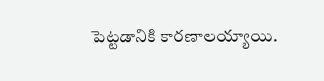పెట్టడానికి కారణాలయ్యాయి.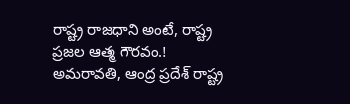రాష్ట్ర రాజధాని అంటే, రాష్ట్ర ప్రజల ఆత్మ గౌరవం.!
అమరావతి, ఆంద్ర ప్రదేశ్ రాష్ట్ర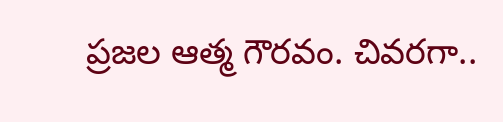ప్రజల ఆత్మ గౌరవం. చివరగా..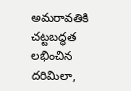అమరావతికి చట్టబద్ధత లభించిన దరిమిలా,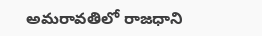అమరావతిలో రాజధాని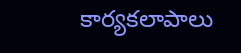కార్యకలాపాలు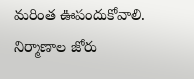మరింత ఊపందుకోవాలి. నిర్మాణాల జోరు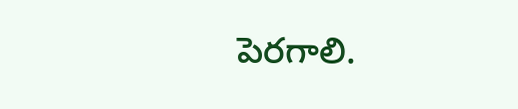పెరగాలి.